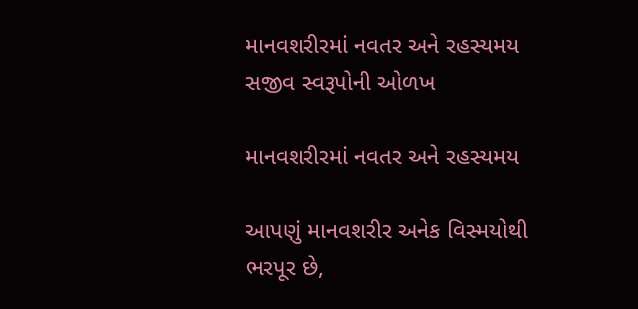માનવશરીરમાં નવતર અને રહસ્યમય સજીવ સ્વરૂપોની ઓળખ

માનવશરીરમાં નવતર અને રહસ્યમય

આપણું માનવશરીર અનેક વિસ્મયોથી ભરપૂર છે,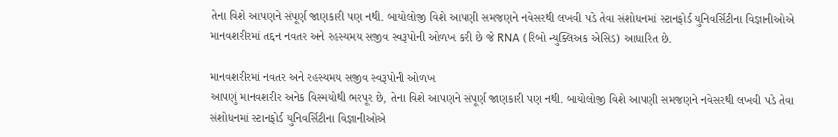તેના વિશે આપણને સંપૂર્ણ જાણકારી પણ નથી. બાયોલોજી વિશે આપણી સમજણને નવેસરથી લખવી પડે તેવા સંશોધનમાં સ્ટાનફોર્ડ યુનિવર્સિટીના વિજ્ઞાનીઓએ માનવશરીરમાં તદ્દન નવતર અને રહસ્યમય સજીવ સ્વરૂપોની ઓળખ કરી છે જે RNA (રિબો ન્યુક્લિઅક એસિડ) આધારિત છે.

માનવશરીરમાં નવતર અને રહસ્યમય સજીવ સ્વરૂપોની ઓળખ
આપણું માનવશરીર અનેક વિસ્મયોથી ભરપૂર છે, તેના વિશે આપણને સંપૂર્ણ જાણકારી પણ નથી. બાયોલોજી વિશે આપણી સમજણને નવેસરથી લખવી પડે તેવા સંશોધનમાં સ્ટાનફોર્ડ યુનિવર્સિટીના વિજ્ઞાનીઓએ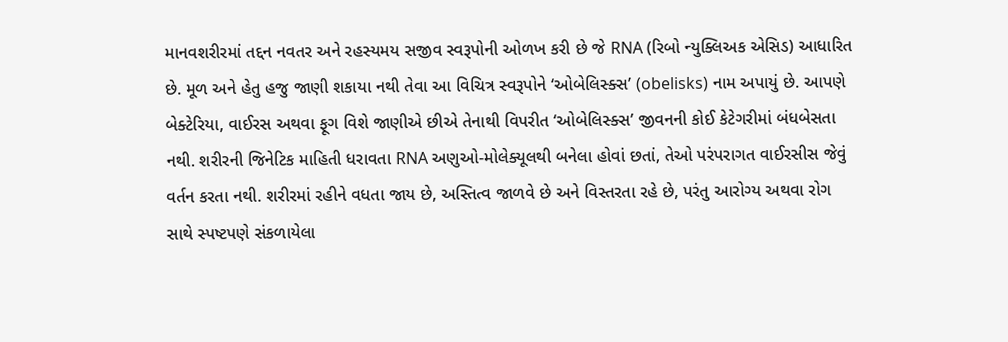માનવશરીરમાં તદ્દન નવતર અને રહસ્યમય સજીવ સ્વરૂપોની ઓળખ કરી છે જે RNA (રિબો ન્યુક્લિઅક એસિડ) આધારિત છે. મૂળ અને હેતુ હજુ જાણી શકાયા નથી તેવા આ વિચિત્ર સ્વરૂપોને ‘ઓબેલિસ્ક્સ’ (obelisks) નામ અપાયું છે. આપણે બેક્ટેરિયા, વાઈરસ અથવા ફૂગ વિશે જાણીએ છીએ તેનાથી વિપરીત ‘ઓબેલિસ્ક્સ’ જીવનની કોઈ કેટેગરીમાં બંધબેસતા નથી. શરીરની જિનેટિક માહિતી ધરાવતા RNA અણુઓ-મોલેક્યૂલથી બનેલા હોવાં છતાં, તેઓ પરંપરાગત વાઈરસીસ જેવું વર્તન કરતા નથી. શરીરમાં રહીને વધતા જાય છે, અસ્તિત્વ જાળવે છે અને વિસ્તરતા રહે છે, પરંતુ આરોગ્ય અથવા રોગ સાથે સ્પષ્ટપણે સંકળાયેલા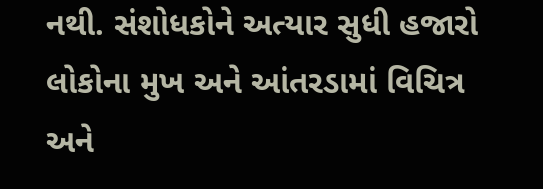નથી. સંશોધકોને અત્યાર સુધી હજારો લોકોના મુખ અને આંતરડામાં વિચિત્ર અને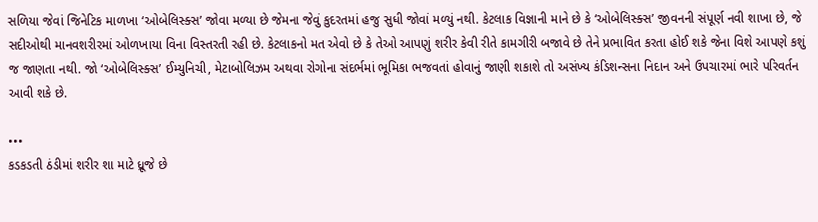સળિયા જેવાં જિનેટિક માળખા ‘ઓબેલિસ્ક્સ’ જોવા મળ્યા છે જેમના જેવું કુદરતમાં હજુ સુધી જોવાં મળ્યું નથી. કેટલાક વિજ્ઞાની માને છે કે ‘ઓબેલિસ્ક્સ’ જીવનની સંપૂર્ણ નવી શાખા છે, જે સદીઓથી માનવશરીરમાં ઓળખાયા વિના વિસ્તરતી રહી છે. કેટલાકનો મત એવો છે કે તેઓ આપણું શરીર કેવી રીતે કામગીરી બજાવે છે તેને પ્રભાવિત કરતા હોઈ શકે જેના વિશે આપણે કશું જ જાણતા નથી. જો ‘ઓબેલિસ્ક્સ’ ઈમ્યુનિચી, મેટાબોલિઝમ અથવા રોગોના સંદર્ભમાં ભૂમિકા ભજવતાં હોવાનું જાણી શકાશે તો અસંખ્ય કંડિશન્સના નિદાન અને ઉપચારમાં ભારે પરિવર્તન આવી શકે છે.

•••
કડકડતી ઠંડીમાં શરીર શા માટે ધ્રૂજે છે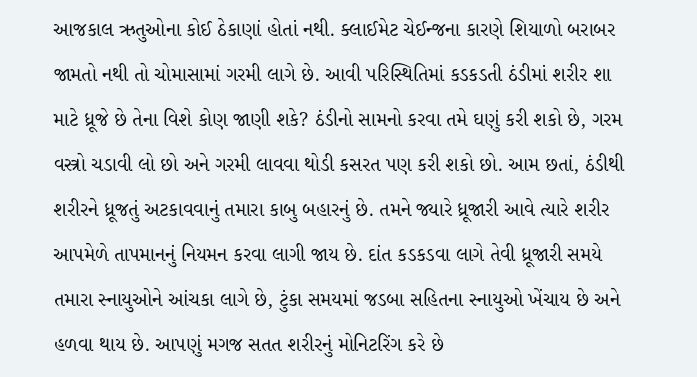આજકાલ ઋતુઓના કોઈ ઠેકાણાં હોતાં નથી. ક્લાઈમેટ ચેઈન્જના કારણે શિયાળો બરાબર જામતો નથી તો ચોમાસામાં ગરમી લાગે છે. આવી પરિસ્થિતિમાં કડકડતી ઠંડીમાં શરીર શા માટે ધ્રૂજે છે તેના વિશે કોણ જાણી શકે? ઠંડીનો સામનો કરવા તમે ઘણું કરી શકો છે, ગરમ વસ્ત્રો ચડાવી લો છો અને ગરમી લાવવા થોડી કસરત પણ કરી શકો છો. આમ છતાં, ઠંડીથી શરીરને ધ્રૂજતું અટકાવવાનું તમારા કાબુ બહારનું છે. તમને જ્યારે ધ્રૂજારી આવે ત્યારે શરીર આપમેળે તાપમાનનું નિયમન કરવા લાગી જાય છે. દાંત કડકડવા લાગે તેવી ધ્રૂજારી સમયે તમારા સ્નાયુઓને આંચકા લાગે છે, ટુંકા સમયમાં જડબા સહિતના સ્નાયુઓ ખેંચાય છે અને હળવા થાય છે. આપણું મગજ સતત શરીરનું મોનિટરિંગ કરે છે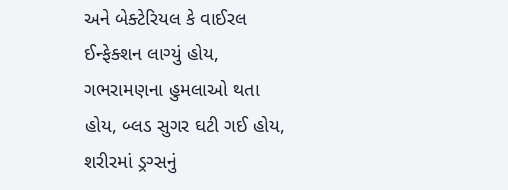અને બેક્ટેરિયલ કે વાઈરલ ઈન્ફેક્શન લાગ્યું હોય, ગભરામણના હુમલાઓ થતા હોય, બ્લડ સુગર ઘટી ગઈ હોય, શરીરમાં ડ્રગ્સનું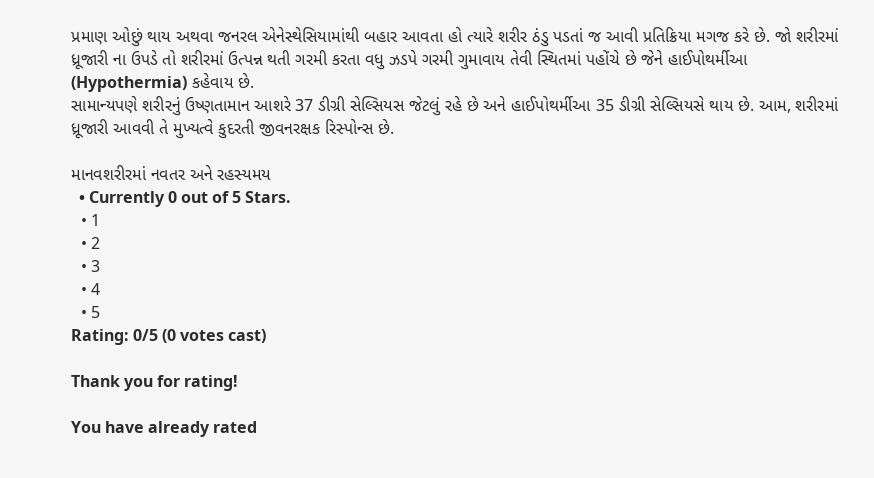પ્રમાણ ઓછું થાય અથવા જનરલ એનેસ્થેસિયામાંથી બહાર આવતા હો ત્યારે શરીર ઠંડુ પડતાં જ આવી પ્રતિક્રિયા મગજ કરે છે. જો શરીરમાં ધ્રૂજારી ના ઉપડે તો શરીરમાં ઉત્પન્ન થતી ગરમી કરતા વધુ ઝડપે ગરમી ગુમાવાય તેવી સ્થિતમાં પહોંચે છે જેને હાઈપોથર્મીઆ (Hypothermia) કહેવાય છે.
સામાન્યપણે શરીરનું ઉષ્ણતામાન આશરે 37 ડીગ્રી સેલ્સિયસ જેટલું રહે છે અને હાઈપોથર્મીઆ 35 ડીગ્રી સેલ્સિયસે થાય છે. આમ, શરીરમાં
ધ્રૂજારી આવવી તે મુખ્યત્વે કુદરતી જીવનરક્ષક રિસ્પોન્સ છે.

માનવશરીરમાં નવતર અને રહસ્યમય
  • Currently 0 out of 5 Stars.
  • 1
  • 2
  • 3
  • 4
  • 5
Rating: 0/5 (0 votes cast)

Thank you for rating!

You have already rated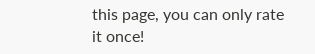this page, you can only rate it once!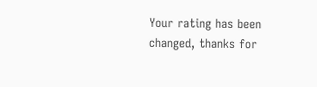Your rating has been changed, thanks for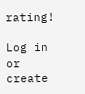rating!

Log in or create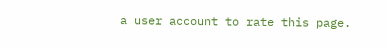a user account to rate this page.